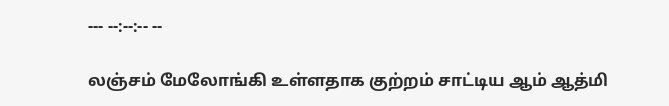--- --:--:-- --

லஞ்சம் மேலோங்கி உள்ளதாக குற்றம் சாட்டிய ஆம் ஆத்மி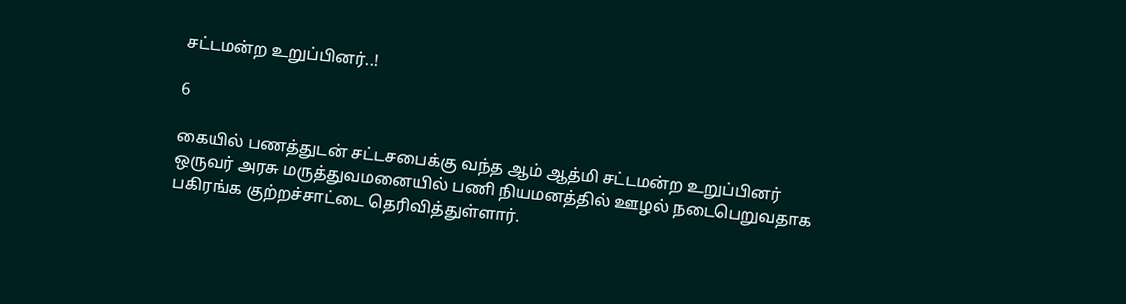சட்டமன்ற உறுப்பினர்..!

6

கையில் பணத்துடன் சட்டசபைக்கு வந்த ஆம் ஆத்மி சட்டமன்ற உறுப்பினர் ஒருவர் அரசு மருத்துவமனையில் பணி நியமனத்தில் ஊழல் நடைபெறுவதாக பகிரங்க குற்றச்சாட்டை தெரிவித்துள்ளார்.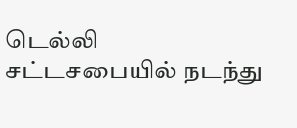டெல்லி சட்டசபையில் நடந்து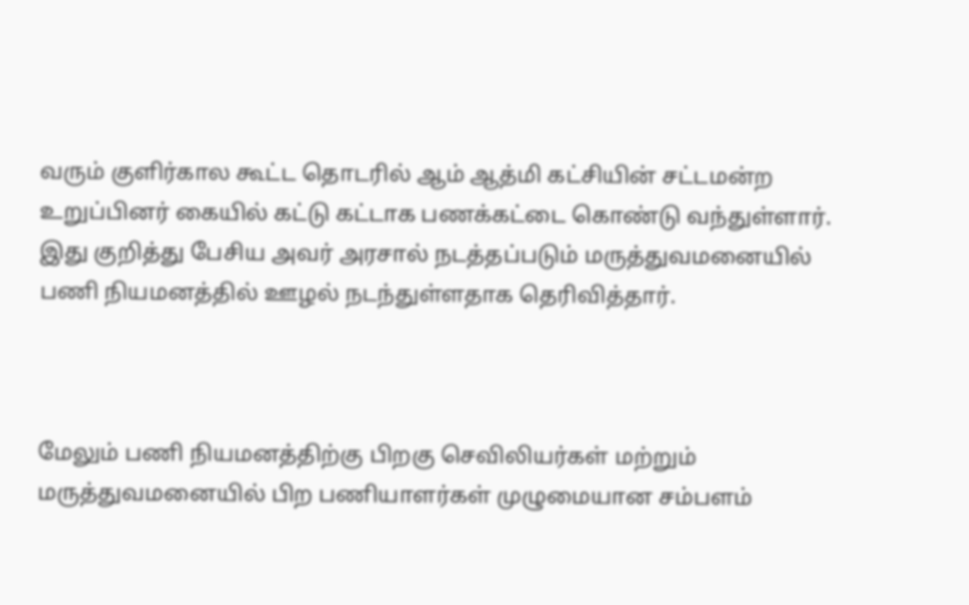வரும் குளிர்கால கூட்ட தொடரில் ஆம் ஆத்மி கட்சியின் சட்டமன்ற உறுப்பினர் கையில் கட்டு கட்டாக பணக்கட்டை கொண்டு வந்துள்ளார். இது குறித்து பேசிய அவர் அரசால் நடத்தப்படும் மருத்துவமனையில் பணி நியமனத்தில் ஊழல் நடந்துள்ளதாக தெரிவித்தார்.



மேலும் பணி நியமனத்திற்கு பிறகு செவிலியர்கள் மற்றும் மருத்துவமனையில் பிற பணியாளர்கள் முழுமையான சம்பளம்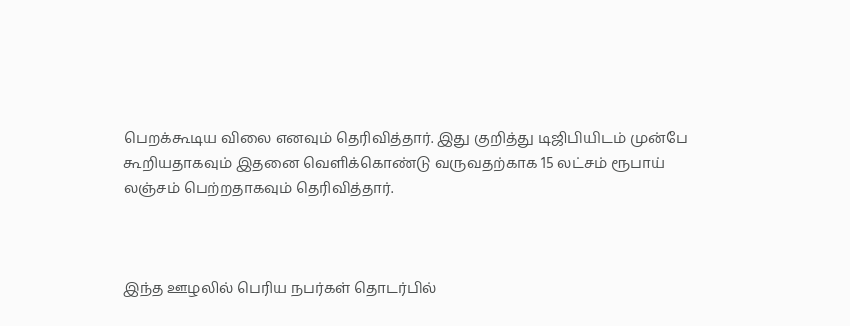பெறக்கூடிய விலை எனவும் தெரிவித்தார். இது குறித்து டிஜிபியிடம் முன்பே கூறியதாகவும் இதனை வெளிக்கொண்டு வருவதற்காக 15 லட்சம் ரூபாய் லஞ்சம் பெற்றதாகவும் தெரிவித்தார்.



இந்த ஊழலில் பெரிய நபர்கள் தொடர்பில்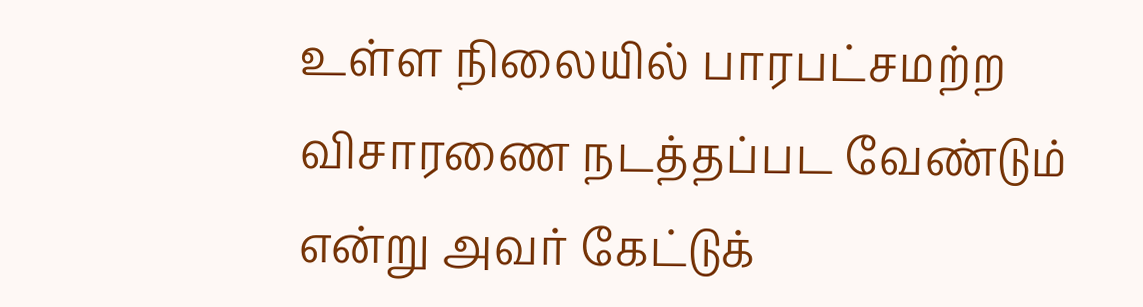உள்ள நிலையில் பாரபட்சமற்ற விசாரணை நடத்தப்பட வேண்டும் என்று அவர் கேட்டுக்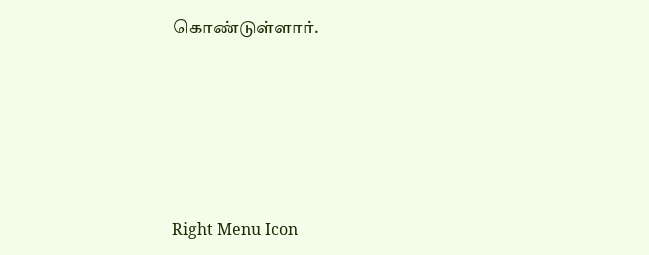கொண்டுள்ளார்.





Right Menu Icon